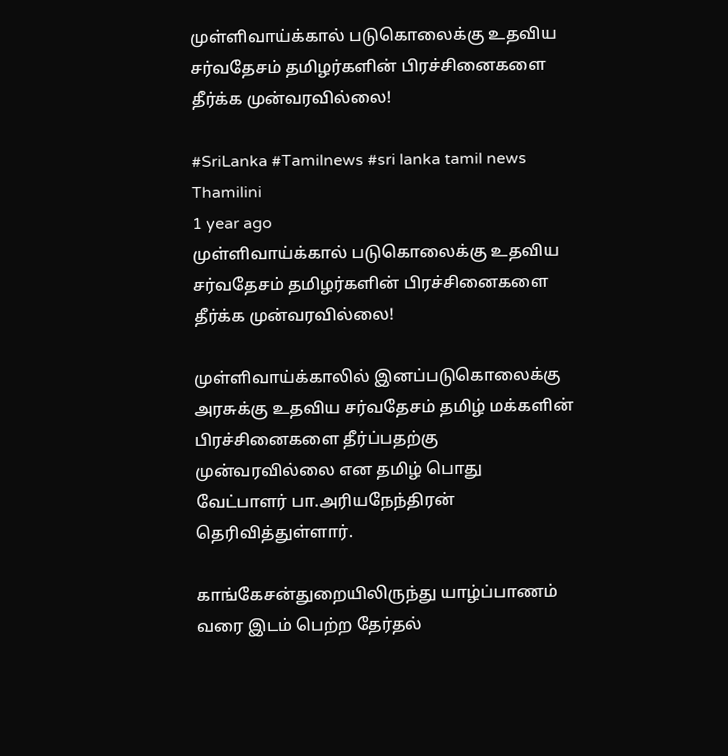முள்ளிவாய்க்கால் படுகொலைக்கு உதவிய சர்வதேசம் தமிழர்களின் பிரச்சினைகளை தீர்க்க முன்வரவில்லை!

#SriLanka #Tamilnews #sri lanka tamil news
Thamilini
1 year ago
முள்ளிவாய்க்கால் படுகொலைக்கு உதவிய சர்வதேசம் தமிழர்களின் பிரச்சினைகளை தீர்க்க முன்வரவில்லை!

முள்ளிவாய்க்காலில் இனப்படுகொலைக்கு அரசுக்கு உதவிய சர்வதேசம் தமிழ் மக்களின் பிரச்சினைகளை தீர்ப்பதற்கு முன்வரவில்லை என தமிழ் பொது வேட்பாளர் பா.அரியநேந்திரன் தெரிவித்துள்ளார்.

காங்கேசன்துறையிலிருந்து யாழ்ப்பாணம் வரை இடம் பெற்ற தேர்தல்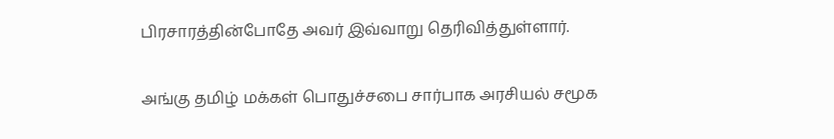பிரசாரத்தின்போதே அவர் இவ்வாறு தெரிவித்துள்ளார்.

அங்கு தமிழ் மக்கள் பொதுச்சபை சார்பாக அரசியல் சமூக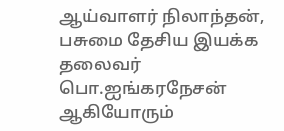ஆய்வாளர் நிலாந்தன், பசுமை தேசிய இயக்க தலைவர் பொ.ஐங்கரநேசன் ஆகியோரும்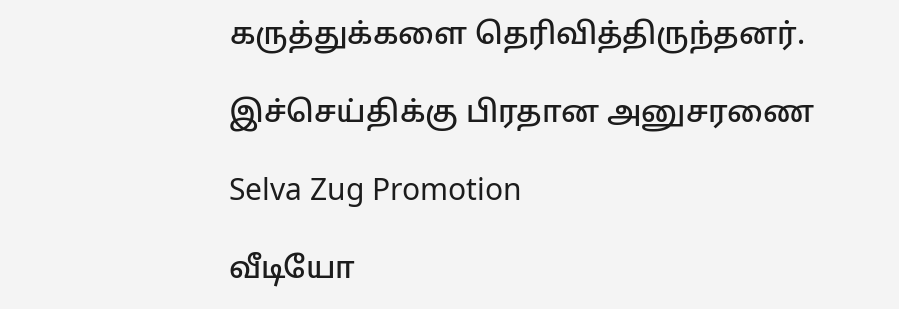கருத்துக்களை தெரிவித்திருந்தனர்.

இச்செய்திக்கு பிரதான அனுசரணை

Selva Zug Promotion

வீடியோ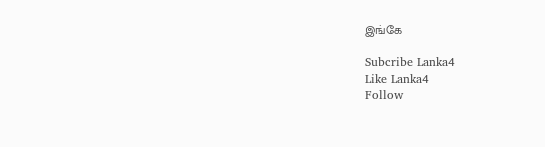இங்கே

Subcribe Lanka4
Like Lanka4
Follow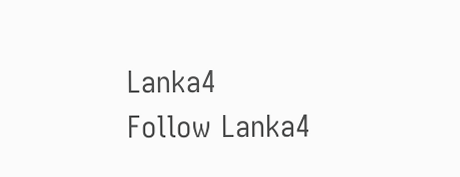Lanka4
Follow Lanka4